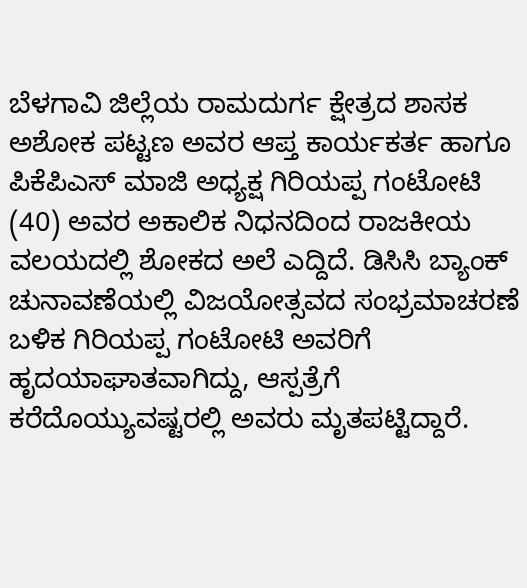ಬೆಳಗಾವಿ ಜಿಲ್ಲೆಯ ರಾಮದುರ್ಗ ಕ್ಷೇತ್ರದ ಶಾಸಕ ಅಶೋಕ ಪಟ್ಟಣ ಅವರ ಆಪ್ತ ಕಾರ್ಯಕರ್ತ ಹಾಗೂ ಪಿಕೆಪಿಎಸ್ ಮಾಜಿ ಅಧ್ಯಕ್ಷ ಗಿರಿಯಪ್ಪ ಗಂಟೋಟಿ (40) ಅವರ ಅಕಾಲಿಕ ನಿಧನದಿಂದ ರಾಜಕೀಯ ವಲಯದಲ್ಲಿ ಶೋಕದ ಅಲೆ ಎದ್ದಿದೆ. ಡಿಸಿಸಿ ಬ್ಯಾಂಕ್ ಚುನಾವಣೆಯಲ್ಲಿ ವಿಜಯೋತ್ಸವದ ಸಂಭ್ರಮಾಚರಣೆ ಬಳಿಕ ಗಿರಿಯಪ್ಪ ಗಂಟೋಟಿ ಅವರಿಗೆ ಹೃದಯಾಘಾತವಾಗಿದ್ದು, ಆಸ್ಪತ್ರೆಗೆ ಕರೆದೊಯ್ಯುವಷ್ಟರಲ್ಲಿ ಅವರು ಮೃತಪಟ್ಟಿದ್ದಾರೆ.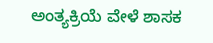ಅಂತ್ಯಕ್ರಿಯೆ ವೇಳೆ ಶಾಸಕ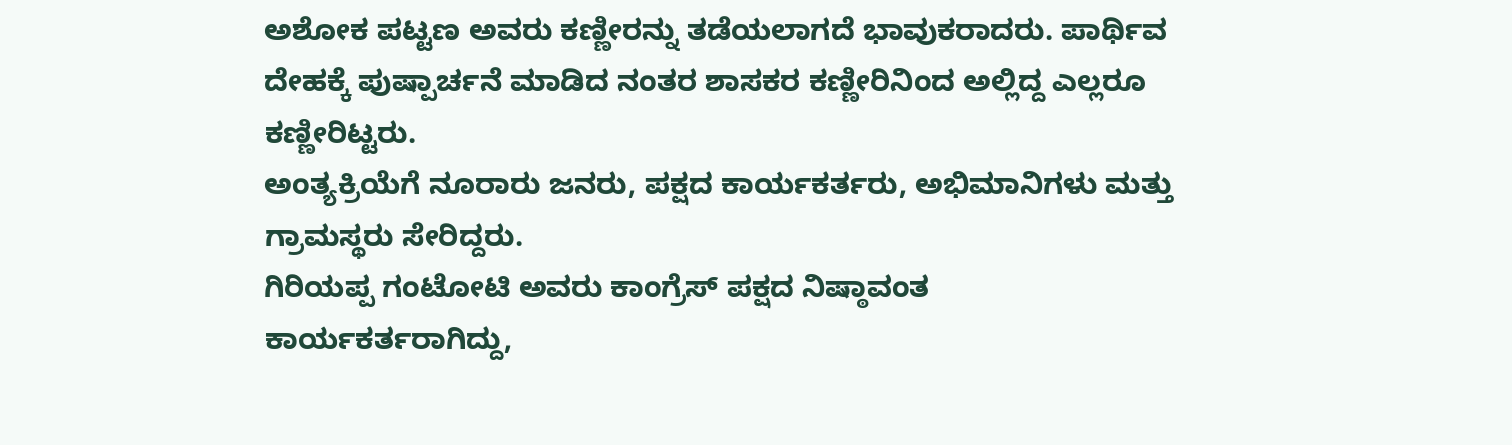ಅಶೋಕ ಪಟ್ಟಣ ಅವರು ಕಣ್ಣೀರನ್ನು ತಡೆಯಲಾಗದೆ ಭಾವುಕರಾದರು. ಪಾರ್ಥಿವ ದೇಹಕ್ಕೆ ಪುಷ್ಪಾರ್ಚನೆ ಮಾಡಿದ ನಂತರ ಶಾಸಕರ ಕಣ್ಣೀರಿನಿಂದ ಅಲ್ಲಿದ್ದ ಎಲ್ಲರೂ ಕಣ್ಣೀರಿಟ್ಟರು.
ಅಂತ್ಯಕ್ರಿಯೆಗೆ ನೂರಾರು ಜನರು, ಪಕ್ಷದ ಕಾರ್ಯಕರ್ತರು, ಅಭಿಮಾನಿಗಳು ಮತ್ತು ಗ್ರಾಮಸ್ಥರು ಸೇರಿದ್ದರು.
ಗಿರಿಯಪ್ಪ ಗಂಟೋಟಿ ಅವರು ಕಾಂಗ್ರೆಸ್ ಪಕ್ಷದ ನಿಷ್ಠಾವಂತ ಕಾರ್ಯಕರ್ತರಾಗಿದ್ದು,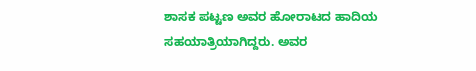ಶಾಸಕ ಪಟ್ಟಣ ಅವರ ಹೋರಾಟದ ಹಾದಿಯ ಸಹಯಾತ್ರಿಯಾಗಿದ್ದರು. ಅವರ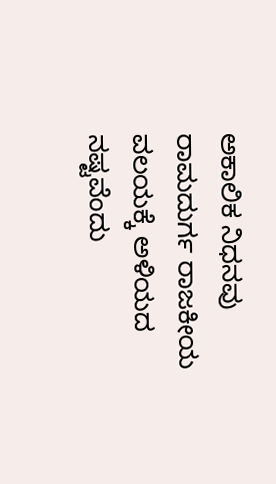ಅಕಾಲಿಕ ನಿಧನವು ರಾಮದುರ್ಗ ರಾಜಕೀಯ ವಲಯಕ್ಕೆ ಅಳಿಯದ ನಷ್ಟವೆಂದು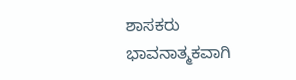ಶಾಸಕರು ಭಾವನಾತ್ಮಕವಾಗಿ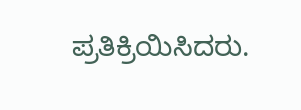ಪ್ರತಿಕ್ರಿಯಿಸಿದರು.